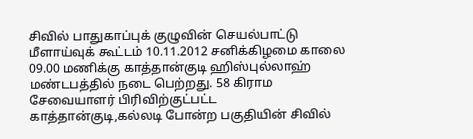சிவில் பாதுகாப்புக் குழுவின் செயல்பாட்டு மீளாய்வுக் கூட்டம் 10.11.2012 சனிக்கிழமை காலை 09.00 மணிக்கு காத்தான்குடி ஹிஸ்புல்லாஹ் மண்டபத்தில் நடை பெற்றது. 58 கிராம சேவையாளர் பிரிவிற்குட்பட்ட காத்தான்குடி,கல்லடி போன்ற பகுதியின் சிவில்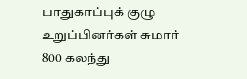பாதுகாப்புக் குழு உறுப்பினர்கள் சுமார் 800 கலந்து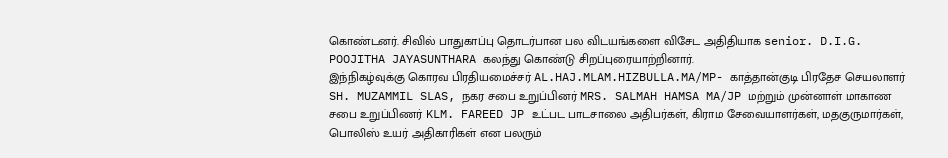கொண்டனர். சிவில் பாதுகாப்பு தொடர்பான பல விடயங்களை விசேட அதிதியாக senior. D.I.G. POOJITHA JAYASUNTHARA கலந்து கொண்டு சிறப்புரையாற்றினார்.
இந்நிகழ்வுக்கு கொரவ பிரதியமைச்சர் AL.HAJ.MLAM.HIZBULLA.MA/MP- காத்தான்குடி பிரதேச செயலாளர் SH. MUZAMMIL SLAS, நகர சபை உறுப்பினர் MRS. SALMAH HAMSA MA/JP மற்றும் முன்னாள் மாகாண சபை உறுப்பிணர் KLM. FAREED JP உட்பட பாடசாலை அதிபர்கள், கிராம சேவையாளர்கள், மதகுருமார்கள், பொலிஸ் உயர் அதிகாரிகள் என பலரும்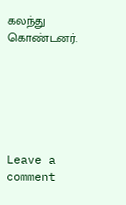கலந்து கொண்டனர்.






Leave a comment